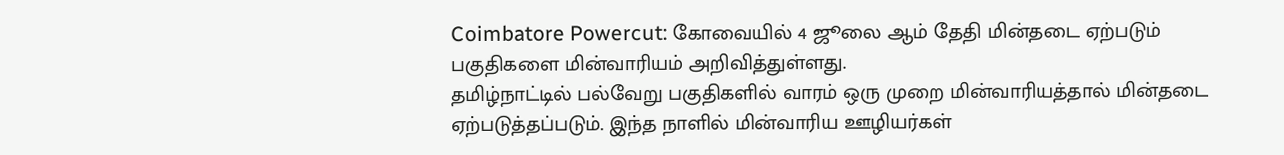Coimbatore Powercut: கோவையில் 4 ஜூலை ஆம் தேதி மின்தடை ஏற்படும் பகுதிகளை மின்வாரியம் அறிவித்துள்ளது.
தமிழ்நாட்டில் பல்வேறு பகுதிகளில் வாரம் ஒரு முறை மின்வாரியத்தால் மின்தடை ஏற்படுத்தப்படும். இந்த நாளில் மின்வாரிய ஊழியர்கள்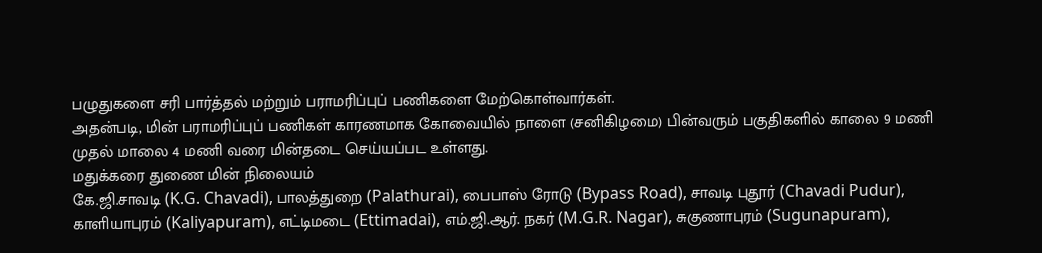பழுதுகளை சரி பார்த்தல் மற்றும் பராமரிப்புப் பணிகளை மேற்கொள்வார்கள்.
அதன்படி, மின் பராமரிப்புப் பணிகள் காரணமாக கோவையில் நாளை (சனிகிழமை) பின்வரும் பகுதிகளில் காலை 9 மணி முதல் மாலை 4 மணி வரை மின்தடை செய்யப்பட உள்ளது.
மதுக்கரை துணை மின் நிலையம்
கே.ஜி.சாவடி (K.G. Chavadi), பாலத்துறை (Palathurai), பைபாஸ் ரோடு (Bypass Road), சாவடி புதூர் (Chavadi Pudur), காளியாபுரம் (Kaliyapuram), எட்டிமடை (Ettimadai), எம்.ஜி.ஆர். நகர் (M.G.R. Nagar), சுகுணாபுரம் (Sugunapuram),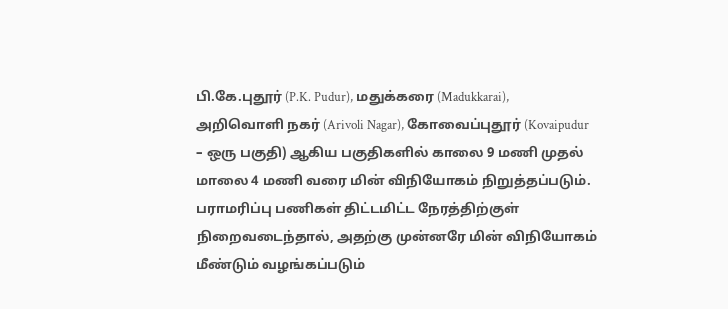பி.கே.புதூர் (P.K. Pudur), மதுக்கரை (Madukkarai), அறிவொளி நகர் (Arivoli Nagar), கோவைப்புதூர் (Kovaipudur – ஒரு பகுதி) ஆகிய பகுதிகளில் காலை 9 மணி முதல் மாலை 4 மணி வரை மின் விநியோகம் நிறுத்தப்படும்.
பராமரிப்பு பணிகள் திட்டமிட்ட நேரத்திற்குள் நிறைவடைந்தால், அதற்கு முன்னரே மின் விநியோகம் மீண்டும் வழங்கப்படும்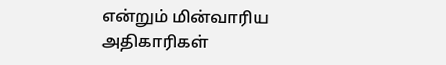என்றும் மின்வாரிய அதிகாரிகள்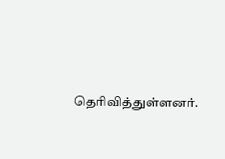தெரிவித்துள்ளனர்.